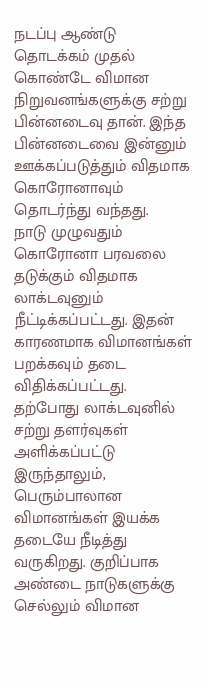நடப்பு ஆண்டு தொடக்கம் முதல் கொண்டே விமான நிறுவனங்களுக்கு சற்று பின்னடைவு தான். இந்த பின்னடைவை இன்னும் ஊக்கப்படுத்தும் விதமாக கொரோனாவும் தொடர்ந்து வந்தது.
நாடு முழுவதும் கொரோனா பரவலை தடுக்கும் விதமாக லாக்டவுனும் நீட்டிக்கப்பட்டது. இதன் காரணமாக விமானங்கள் பறக்கவும் தடை விதிக்கப்பட்டது.
தற்போது லாக்டவுனில் சற்று தளர்வுகள் அளிக்கப்பட்டு இருந்தாலும், பெரும்பாலான விமானங்கள் இயக்க தடையே நீடித்து வருகிறது. குறிப்பாக அண்டை நாடுகளுக்கு செல்லும் விமான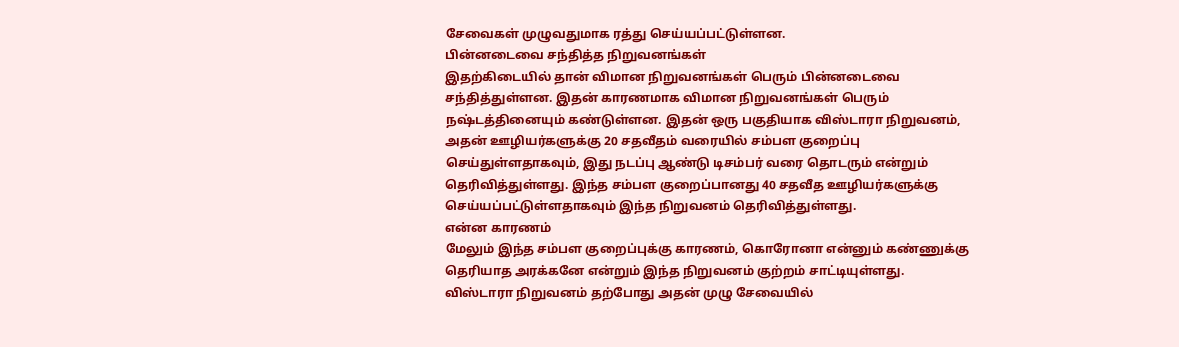சேவைகள் முழுவதுமாக ரத்து செய்யப்பட்டுள்ளன.
பின்னடைவை சந்தித்த நிறுவனங்கள்
இதற்கிடையில் தான் விமான நிறுவனங்கள் பெரும் பின்னடைவை சந்தித்துள்ளன. இதன் காரணமாக விமான நிறுவனங்கள் பெரும் நஷ்டத்தினையும் கண்டுள்ளன. இதன் ஒரு பகுதியாக விஸ்டாரா நிறுவனம், அதன் ஊழியர்களுக்கு 20 சதவீதம் வரையில் சம்பள குறைப்பு செய்துள்ளதாகவும், இது நடப்பு ஆண்டு டிசம்பர் வரை தொடரும் என்றும் தெரிவித்துள்ளது. இந்த சம்பள குறைப்பானது 40 சதவீத ஊழியர்களுக்கு செய்யப்பட்டுள்ளதாகவும் இந்த நிறுவனம் தெரிவித்துள்ளது.
என்ன காரணம்
மேலும் இந்த சம்பள குறைப்புக்கு காரணம், கொரோனா என்னும் கண்ணுக்கு தெரியாத அரக்கனே என்றும் இந்த நிறுவனம் குற்றம் சாட்டியுள்ளது.
விஸ்டாரா நிறுவனம் தற்போது அதன் முழு சேவையில்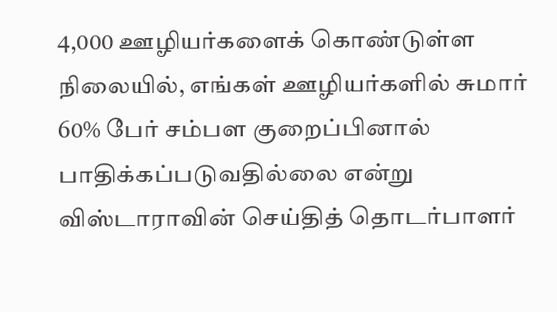4,000 ஊழியர்களைக் கொண்டுள்ள நிலையில், எங்கள் ஊழியர்களில் சுமார் 60% பேர் சம்பள குறைப்பினால் பாதிக்கப்படுவதில்லை என்று விஸ்டாராவின் செய்தித் தொடர்பாளர்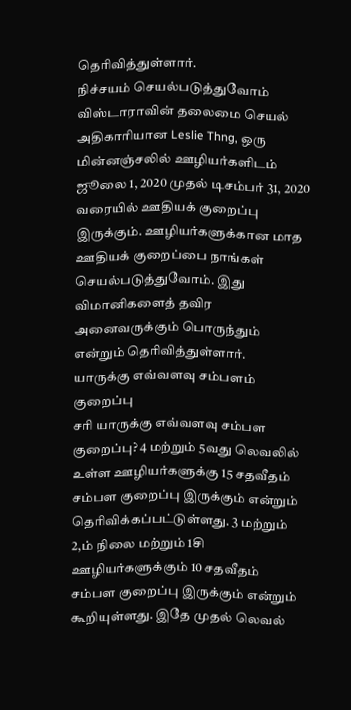தெரிவித்துள்ளார்.
நிச்சயம் செயல்படுத்துவோம்
விஸ்டாராவின் தலைமை செயல் அதிகாரியான Leslie Thng, ஒரு மின்னஞ்சலில் ஊழியர்களிடம் ஜூலை 1, 2020 முதல் டிசம்பர் 31, 2020 வரையில் ஊதியக் குறைப்பு இருக்கும். ஊழியர்களுக்கான மாத ஊதியக் குறைப்பை நாங்கள் செயல்படுத்துவோம். இது விமானிகளைத் தவிர அனைவருக்கும் பொருந்தும் என்றும் தெரிவித்துள்ளார்.
யாருக்கு எவ்வளவு சம்பளம் குறைப்பு
சரி யாருக்கு எவ்வளவு சம்பள குறைப்பு? 4 மற்றும் 5வது லெவலில் உள்ள ஊழியர்களுக்கு 15 சதவீதம் சம்பள குறைப்பு இருக்கும் என்றும் தெரிவிக்கப்பட்டுள்ளது. 3 மற்றும் 2,ம் நிலை மற்றும் 1சி ஊழியர்களுக்கும் 10 சதவீதம் சம்பள குறைப்பு இருக்கும் என்றும் கூறியுள்ளது. இதே முதல் லெவல்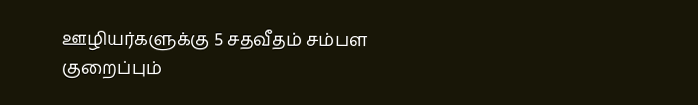ஊழியர்களுக்கு 5 சதவீதம் சம்பள குறைப்பும்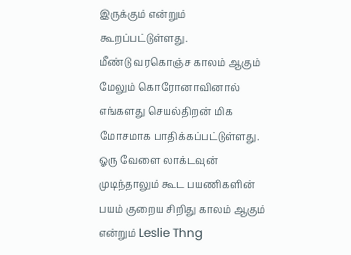இருக்கும் என்றும் கூறப்பட்டுள்ளது.
மீண்டு வரகொஞ்ச காலம் ஆகும்
மேலும் கொரோனாவினால் எங்களது செயல்திறன் மிக மோசமாக பாதிக்கப்பட்டுள்ளது. ஓரு வேளை லாக்டவுன் முடிந்தாலும் கூட பயணிகளின் பயம் குறைய சிறிது காலம் ஆகும் என்றும் Leslie Thng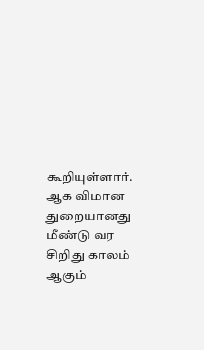கூறியுள்ளார். ஆக விமான துறையானது மீண்டு வர சிறிது காலம் ஆகும்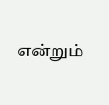என்றும்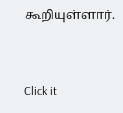கூறியுள்ளார்.


Click it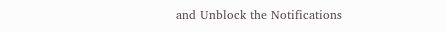and Unblock the Notifications